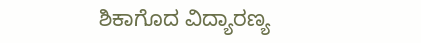ಶಿಕಾಗೊದ ವಿದ್ಯಾರಣ್ಯ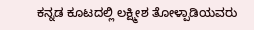ಕನ್ನಡ ಕೂಟದಲ್ಲಿ ಲಕ್ಷ್ಮೀಶ ತೋಳ್ಪಾಡಿಯವರು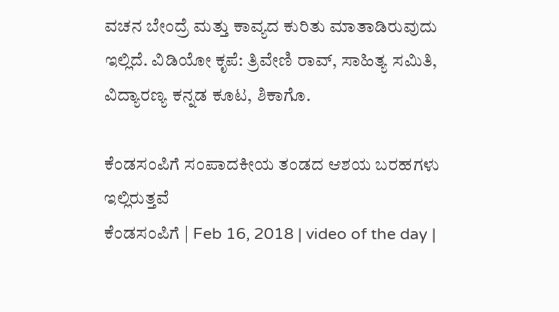ವಚನ ಬೇಂದ್ರೆ ಮತ್ತು ಕಾವ್ಯದ ಕುರಿತು ಮಾತಾಡಿರುವುದು ಇಲ್ಲಿದೆ. ವಿಡಿಯೋ ಕೃಪೆ: ತ್ರಿವೇಣಿ ರಾವ್, ಸಾಹಿತ್ಯ ಸಮಿತಿ, ವಿದ್ಯಾರಣ್ಯ ಕನ್ನಡ ಕೂಟ, ಶಿಕಾಗೊ.

ಕೆಂಡಸಂಪಿಗೆ ಸಂಪಾದಕೀಯ ತಂಡದ ಆಶಯ ಬರಹಗಳು ಇಲ್ಲಿರುತ್ತವೆ
ಕೆಂಡಸಂಪಿಗೆ | Feb 16, 2018 | video of the day |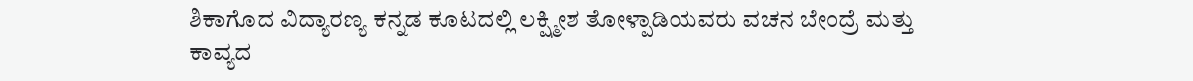ಶಿಕಾಗೊದ ವಿದ್ಯಾರಣ್ಯ ಕನ್ನಡ ಕೂಟದಲ್ಲಿ ಲಕ್ಷ್ಮೀಶ ತೋಳ್ಪಾಡಿಯವರು ವಚನ ಬೇಂದ್ರೆ ಮತ್ತು ಕಾವ್ಯದ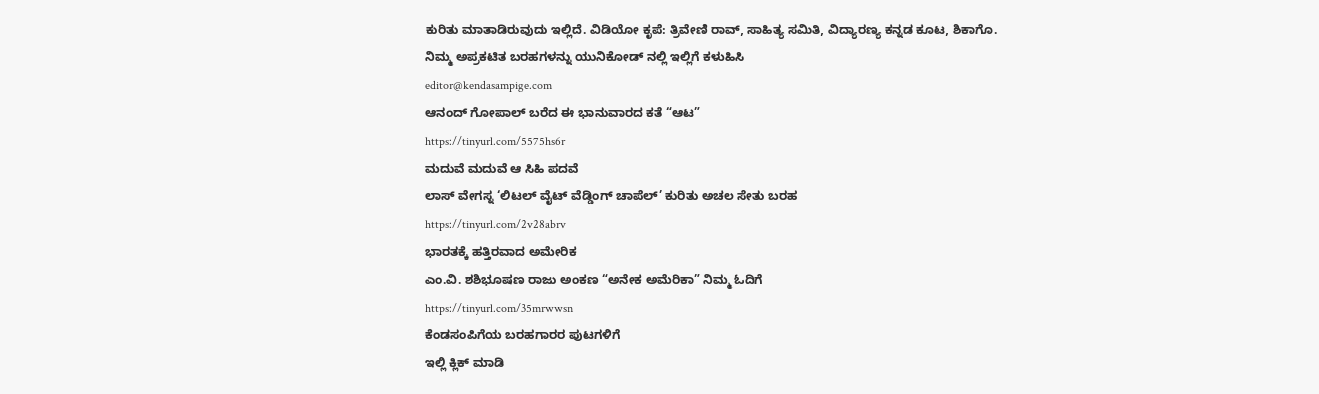ಕುರಿತು ಮಾತಾಡಿರುವುದು ಇಲ್ಲಿದೆ. ವಿಡಿಯೋ ಕೃಪೆ: ತ್ರಿವೇಣಿ ರಾವ್, ಸಾಹಿತ್ಯ ಸಮಿತಿ, ವಿದ್ಯಾರಣ್ಯ ಕನ್ನಡ ಕೂಟ, ಶಿಕಾಗೊ.
ನಿಮ್ಮ ಅಪ್ರಕಟಿತ ಬರಹಗಳನ್ನು ಯುನಿಕೋಡ್ ನಲ್ಲಿ ಇಲ್ಲಿಗೆ ಕಳುಹಿಸಿ
editor@kendasampige.com
ಆನಂದ್ ಗೋಪಾಲ್ ಬರೆದ ಈ ಭಾನುವಾರದ ಕತೆ “ಆಟ”
https://tinyurl.com/5575hs6r
ಮದುವೆ ಮದುವೆ ಆ ಸಿಹಿ ಪದವೆ
ಲಾಸ್ ವೇಗಸ್ನ ‘ಲಿಟಲ್ ವೈಟ್ ವೆಡ್ಡಿಂಗ್ ಚಾಪೆಲ್’ ಕುರಿತು ಅಚಲ ಸೇತು ಬರಹ
https://tinyurl.com/2v28abrv
ಭಾರತಕ್ಕೆ ಹತ್ತಿರವಾದ ಅಮೇರಿಕ
ಎಂ.ವಿ. ಶಶಿಭೂಷಣ ರಾಜು ಅಂಕಣ “ಅನೇಕ ಅಮೆರಿಕಾ” ನಿಮ್ಮ ಓದಿಗೆ
https://tinyurl.com/35mrwwsn
ಕೆಂಡಸಂಪಿಗೆಯ ಬರಹಗಾರರ ಪುಟಗಳಿಗೆ
ಇಲ್ಲಿ ಕ್ಲಿಕ್ ಮಾಡಿ